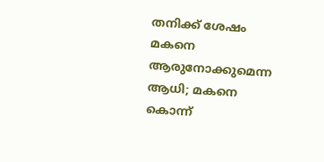തനിക്ക് ശേഷം മകനെ ആരുനോക്കുമെന്ന ആധി; മകനെ കൊന്ന്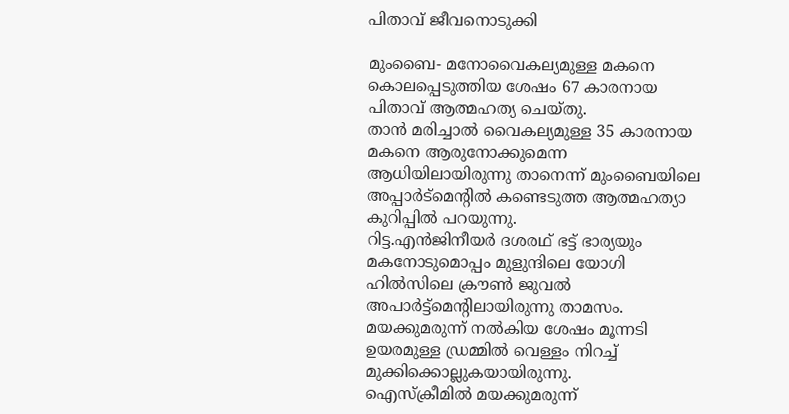പിതാവ് ജീവനൊടുക്കി

മുംബൈ- മനോവൈകല്യമുള്ള മകനെ കൊലപ്പെടുത്തിയ ശേഷം 67 കാരനായ പിതാവ് ആത്മഹത്യ ചെയ്തു.
താന്‍ മരിച്ചാല്‍ വൈകല്യമുള്ള 35 കാരനായ മകനെ ആരുനോക്കുമെന്ന ആധിയിലായിരുന്നു താനെന്ന് മുംബൈയിലെ അപ്പാര്‍ട്‌മെന്റില്‍ കണ്ടെടുത്ത ആത്മഹത്യാ കുറിപ്പില്‍ പറയുന്നു.
റിട്ട.എന്‍ജിനീയര്‍ ദശരഥ് ഭട്ട് ഭാര്യയും മകനോടുമൊപ്പം മുളുന്ദിലെ യോഗി ഹില്‍സിലെ ക്രൗണ്‍ ജുവല്‍ അപാര്‍ട്ട്‌മെന്റിലായിരുന്നു താമസം. മയക്കുമരുന്ന് നല്‍കിയ ശേഷം മൂന്നടി ഉയരമുള്ള ഡ്രമ്മില്‍ വെള്ളം നിറച്ച് മുക്കിക്കൊല്ലുകയായിരുന്നു.
ഐസ്‌ക്രീമില്‍ മയക്കുമരുന്ന്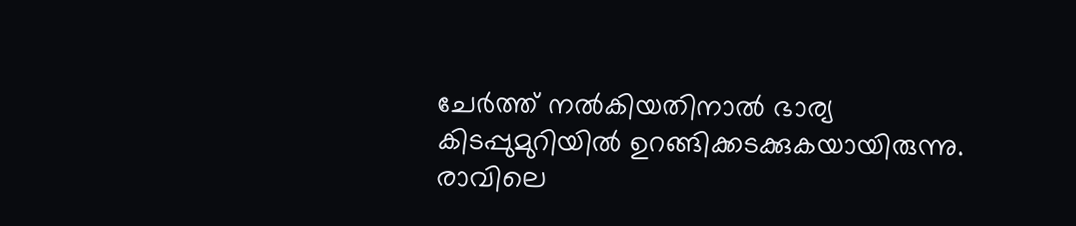ചേര്‍ത്ത് നല്‍കിയതിനാല്‍ ഭാര്യ കിടപ്പുമുറിയില്‍ ഉറങ്ങിക്കടക്കുകയായിരുന്നു.
രാവിലെ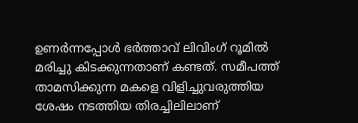ഉണര്‍ന്നപ്പോള്‍ ഭര്‍ത്താവ് ലിവിംഗ് റൂമില്‍ മരിച്ചു കിടക്കുന്നതാണ് കണ്ടത്. സമീപത്ത് താമസിക്കുന്ന മകളെ വിളിച്ചുവരുത്തിയ ശേഷം നടത്തിയ തിരച്ചിലിലാണ്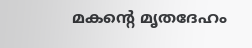മകന്റെ മൃതദേഹം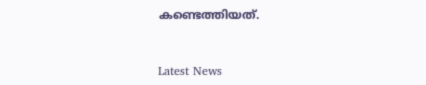കണ്ടെത്തിയത്.



Latest News